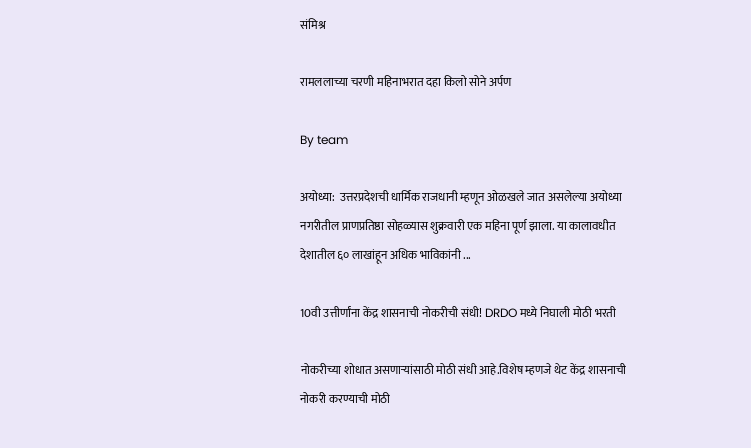संमिश्र

रामललाच्या चरणी महिनाभरात दहा किलो सोने अर्पण

By team

अयोध्या:  उत्तरप्रदेशची धार्मिक राजधानी म्हणून ओळखले जात असलेल्या अयोध्या नगरीतील प्राणप्रतिष्ठा सोहळ्यास शुक्रवारी एक महिना पूर्ण झाला. या कालावधीत देशातील ६० लाखांहून अधिक भाविकांनी ...

10वी उत्तीर्णांना केंद्र शासनाची नोकरीची संधी! DRDO मध्ये निघाली मोठी भरती

नोकरीच्या शोधात असणाऱ्यांसाठी मोठी संधी आहे.विशेष म्हणजे थेट केंद्र शासनाची नोकरी करण्याची मोठी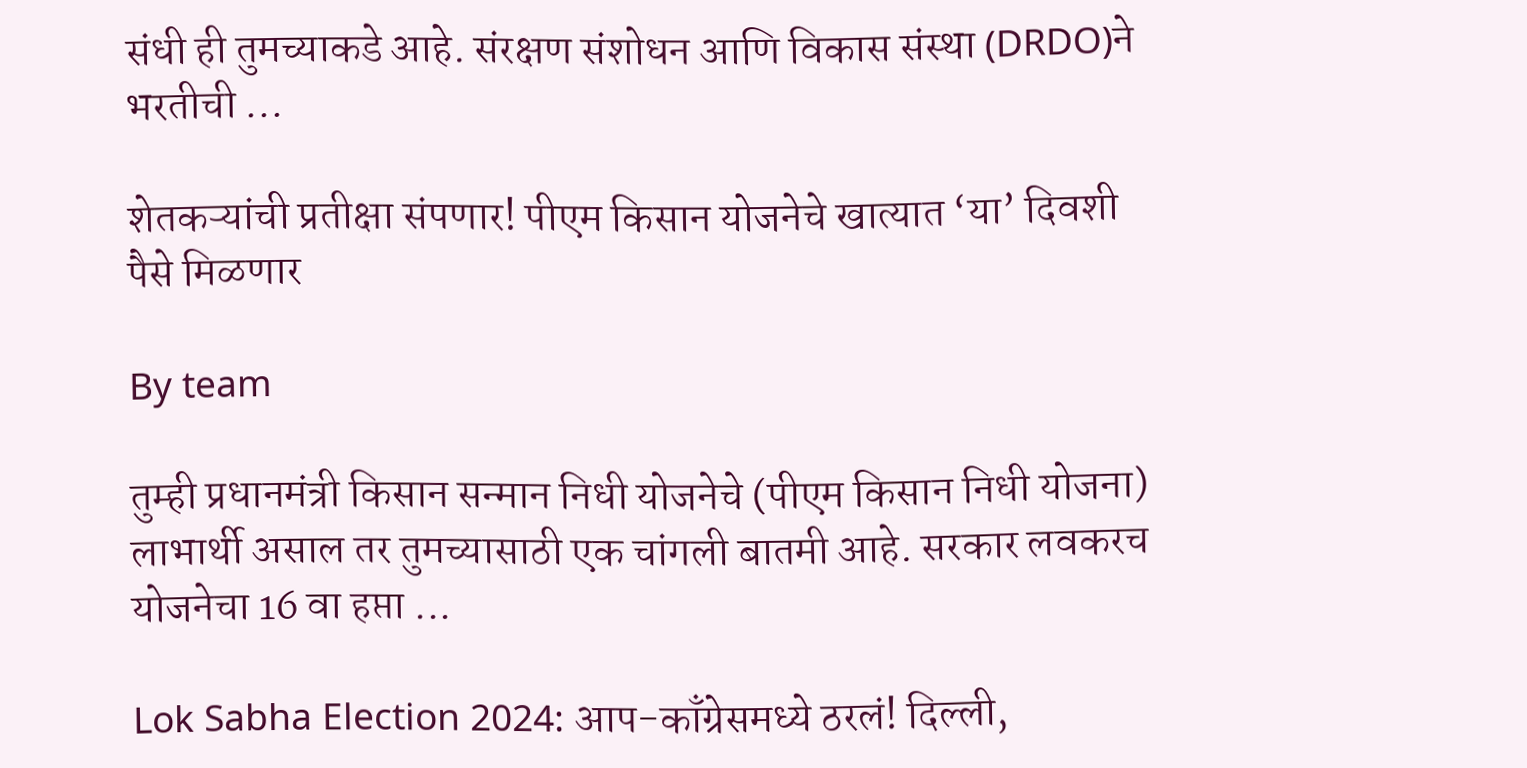संधी ही तुमच्याकडे आहे. संरक्षण संशोधन आणि विकास संस्था (DRDO)ने भरतीची ...

शेतकऱ्यांची प्रतीक्षा संपणार! पीएम किसान योजनेचे खात्यात ‘या’ दिवशी पैसे मिळणार

By team

तुम्ही प्रधानमंत्री किसान सन्मान निधी योजनेचे (पीएम किसान निधी योजना) लाभार्थी असाल तर तुमच्यासाठी एक चांगली बातमी आहे. सरकार लवकरच योजनेचा 16 वा हप्ता ...

Lok Sabha Election 2024: आप-काँग्रेसमध्ये ठरलं! दिल्ली,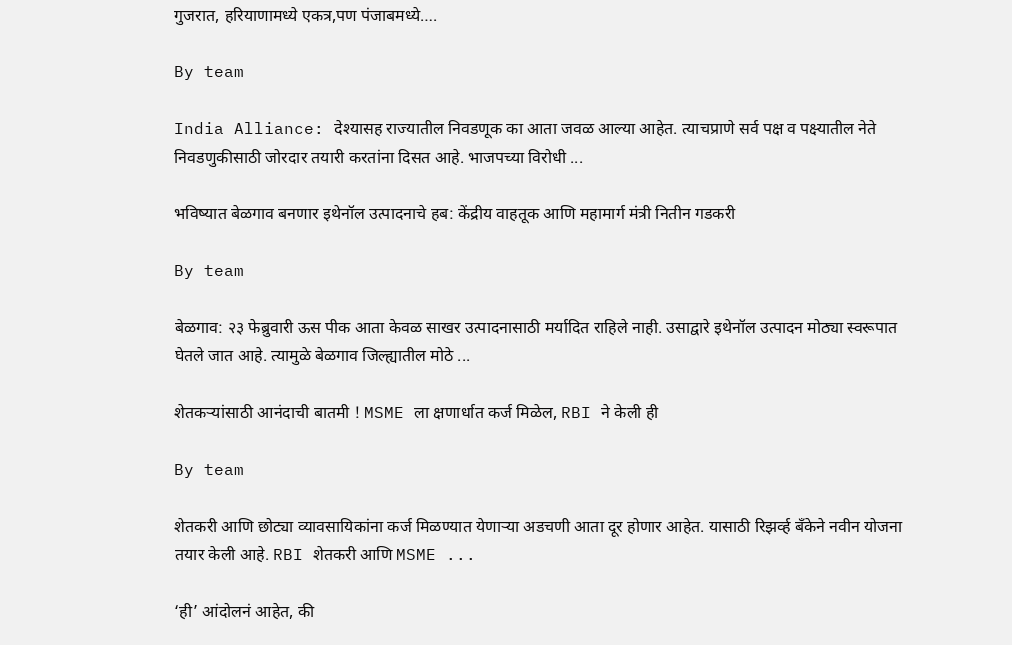गुजरात, हरियाणामध्ये एकत्र,पण पंजाबमध्ये….

By team

India Alliance: देश्यासह राज्यातील निवडणूक का आता जवळ आल्या आहेत. त्याचप्राणे सर्व पक्ष व पक्ष्यातील नेते निवडणुकीसाठी जोरदार तयारी करतांना दिसत आहे. भाजपच्या विरोधी ...

भविष्यात बेळगाव बनणार इथेनॉल उत्पादनाचे हब: केंद्रीय वाहतूक आणि महामार्ग मंत्री नितीन गडकरी

By team

बेळगाव: २३ फेब्रुवारी ऊस पीक आता केवळ साखर उत्पादनासाठी मर्यादित राहिले नाही. उसाद्वारे इथेनॉल उत्पादन मोठ्या स्वरूपात घेतले जात आहे. त्यामुळे बेळगाव जिल्ह्यातील मोठे ...

शेतकऱ्यांसाठी आनंदाची बातमी ! MSME ला क्षणार्धात कर्ज मिळेल, RBI ने केली ही

By team

शेतकरी आणि छोट्या व्यावसायिकांना कर्ज मिळण्यात येणाऱ्या अडचणी आता दूर होणार आहेत. यासाठी रिझर्व्ह बँकेने नवीन योजना तयार केली आहे. RBI शेतकरी आणि MSME ...

‘ही’ आंदोलनं आहेत, की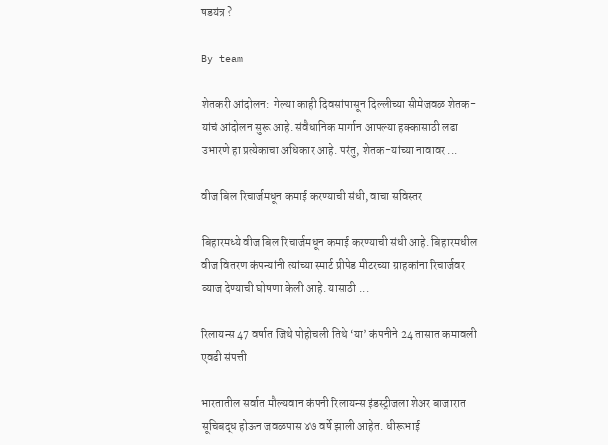षडयंत्र ?

By team

शेतकरी आंदोलन:  गेल्या काही दिवसांपासून दिल्लीच्या सीमेजवळ शेतक-यांचं आंदोलन सुरू आहे. संवैधानिक मार्गान आपल्या हक्कासाठी लढा उभारणे हा प्रत्येकाचा अधिकार आहे. परंतु, शेतक-यांच्या नावावर ...

वीज बिल रिचार्जमधून कमाई करण्याची संधी, वाचा सविस्तर

बिहारमध्ये वीज बिल रिचार्जमधून कमाई करण्याची संधी आहे. बिहारमधील वीज वितरण कंपन्यांनी त्यांच्या स्मार्ट प्रीपेड मीटरच्या ग्राहकांना रिचार्जवर व्याज देण्याची घोषणा केली आहे. यासाठी ...

रिलायन्स 47 वर्षात जिथे पोहोचली तिथे ‘या’ कंपनीने 24 तासात कमावली एवढी संपत्ती

भारतातील सर्वात मौल्यवान कंपनी रिलायन्स इंडस्ट्रीजला शेअर बाजारात सूचिबद्ध होऊन जवळपास ४७ वर्षे झाली आहेत. धीरूभाई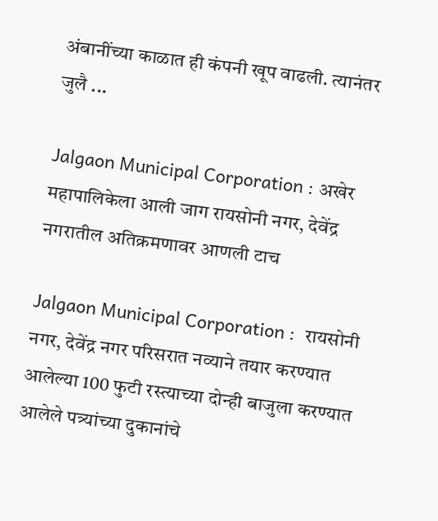अंबानींच्या काळात ही कंपनी खूप वाढली. त्यानंतर जुलै ...

Jalgaon Municipal Corporation : अखेर महापालिकेला आली जाग रायसोनी नगर, देवेंद्र नगरातील अतिक्रमणावर आणली टाच

Jalgaon Municipal Corporation :  रायसोनी नगर, देवेंद्र नगर परिसरात नव्याने तयार करण्यात आलेल्या 100 फुटी रस्त्याच्या दोन्ही बाजुला करण्यात आलेले पत्र्यांच्या दुकानांचे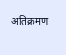अतिक्रमण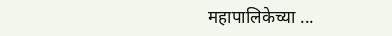महापालिकेच्या ...